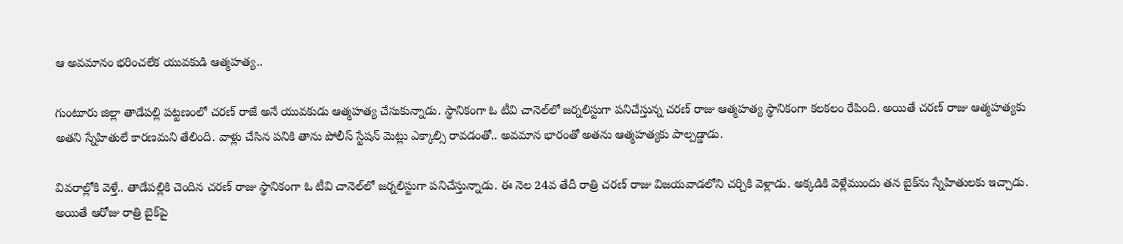ఆ అవమానం భరించలేక యువకుడి ఆత్మహత్య..

గుంటూరు జిల్లా తాడేపల్లి పట్టణంలో చరణ్ రాజే అనే యువకుడు ఆత్మహత్య చేసుకున్నాడు. స్థానికంగా ఓ టీవి చానెల్‌లో జర్నలిస్టుగా పనిచేస్తున్న చరణ్ రాజు ఆత్మహత్య స్థానికంగా కలకలం రేపింది. అయితే చరణ్ రాజు ఆత్మహత్యకు అతని స్నేహితులే కారణమని తేలింది. వాళ్లు చేసిన పనికి తాను పోలీస్ స్టేషన్ మెట్లు ఎక్కాల్సి రావడంతో.. అవమాన భారంతో అతను ఆత్మహత్యకు పాల్పడ్డాడు.

వివరాల్లోకి వెళ్తే.. తాడేపల్లికి చెందిన చరణ్ రాజు స్థానికంగా ఓ టీవి చానెల్‌లో జర్నలిస్టుగా పనిచేస్తున్నాడు. ఈ నెల 24వ తేదీ రాత్రి చరణ్ రాజు విజయవాడలోని చర్చికి వెళ్లాడు. అక్కడికి వెళ్లేముందు తన బైక్‌ను స్నేహితులకు ఇచ్చాడు. అయితే ఆరోజు రాత్రి బైక్‌పై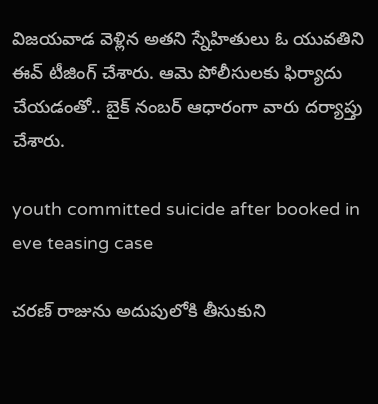విజయవాడ వెళ్లిన అతని స్నేహితులు ఓ యువతిని ఈవ్ టీజింగ్ చేశారు. ఆమె పోలీసులకు ఫిర్యాదు చేయడంతో.. బైక్ నంబర్ ఆధారంగా వారు దర్యాప్తు చేశారు.

youth committed suicide after booked in eve teasing case

చరణ్ రాజును అదుపులోకి తీసుకుని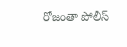రోజంతా పోలీస్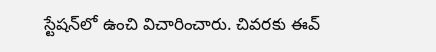స్టేషన్‌లో ఉంచి విచారించారు. చివరకు ఈవ్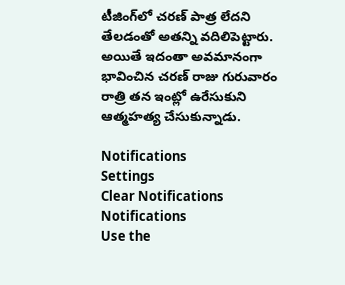టీజింగ్‌లో చరణ్ పాత్ర లేదని తేలడంతో అతన్ని వదిలిపెట్టారు. అయితే ఇదంతా అవమానంగా భావించిన చరణ్ రాజు గురువారం రాత్రి తన ఇంట్లో ఉరేసుకుని ఆత్మహత్య చేసుకున్నాడు.

Notifications
Settings
Clear Notifications
Notifications
Use the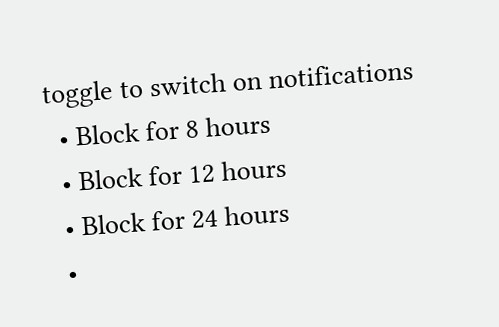toggle to switch on notifications
  • Block for 8 hours
  • Block for 12 hours
  • Block for 24 hours
  •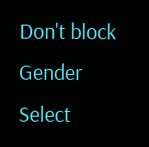Don't block
Gender
Select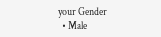your Gender
  • Male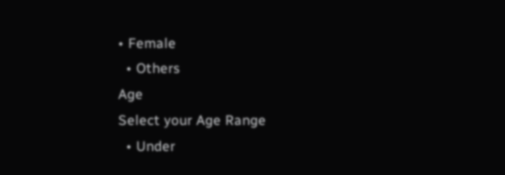• Female
  • Others
Age
Select your Age Range
  • Under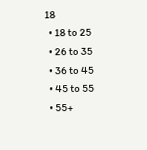18
  • 18 to 25
  • 26 to 35
  • 36 to 45
  • 45 to 55
  • 55+